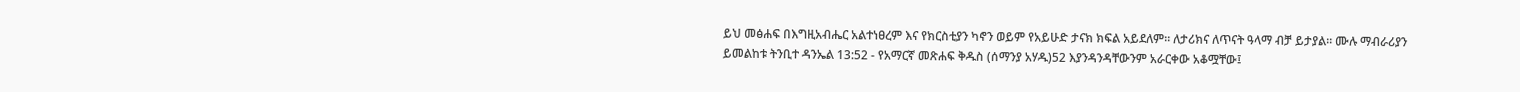ይህ መፅሐፍ በእግዚአብሔር አልተነፀረም እና የክርስቲያን ካኖን ወይም የአይሁድ ታናክ ክፍል አይደለም። ለታሪክና ለጥናት ዓላማ ብቻ ይታያል። ሙሉ ማብራሪያን ይመልከቱ ትንቢተ ዳንኤል 13:52 - የአማርኛ መጽሐፍ ቅዱስ (ሰማንያ አሃዱ)52 እያንዳንዳቸውንም አራርቀው አቆሟቸው፤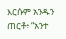እርሱም አንዱን ጠርቶ፥ “አንተ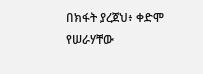በክፋት ያረጀህ፥ ቀድሞ የሠራሃቸው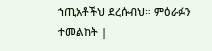ኀጢአቶችህ ደረሱብህ። ምዕራፉን ተመልከት |